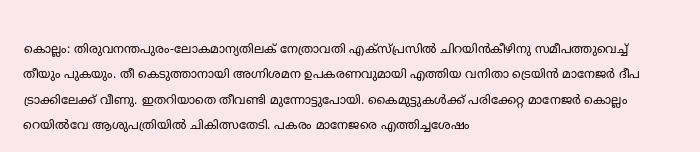കൊല്ലം: തിരുവനന്തപുരം-ലോകമാന്യതിലക് നേത്രാവതി എക്സ്‌പ്രസിൽ ചിറയിൻകീഴിനു സമീപത്തുവെച്ച് തീയും പുകയും. തീ കെടുത്താനായി അഗ്നിശമന ഉപകരണവുമായി എത്തിയ വനിതാ ട്രെയിൻ മാനേജർ ദീപ ട്രാക്കിലേക്ക് വീണു. ഇതറിയാതെ തീവണ്ടി മുന്നോട്ടുപോയി. കൈമുട്ടുകൾക്ക് പരിക്കേറ്റ മാനേജർ കൊല്ലം റെയിൽവേ ആശുപത്രിയിൽ ചികിത്സതേടി. പകരം മാനേജരെ എത്തിച്ചശേഷം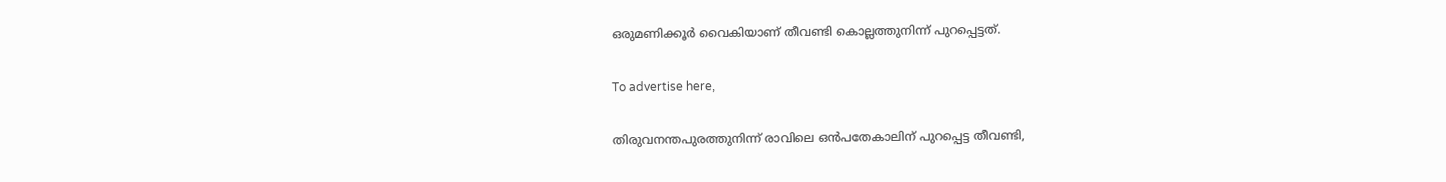ഒരുമണിക്കൂർ വൈകിയാണ് തീവണ്ടി കൊല്ലത്തുനിന്ന് പുറപ്പെട്ടത്.

To advertise here,

തിരുവനന്തപുരത്തുനിന്ന് രാവിലെ ഒൻപതേകാലിന് പുറപ്പെട്ട തീവണ്ടി,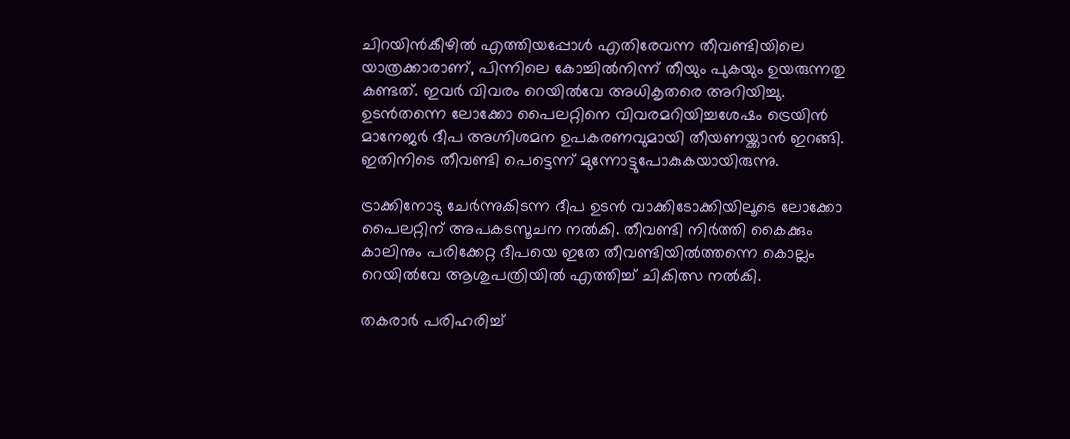ചിറയിൻകീഴിൽ എത്തിയപ്പോൾ എതിരേവന്ന തീവണ്ടിയിലെ യാത്രക്കാരാണ്‌, പിന്നിലെ കോച്ചിൽനിന്ന് തീയും പുകയും ഉയരുന്നതു കണ്ടത്. ഇവർ വിവരം റെയിൽവേ അധികൃതരെ അറിയിച്ചു. ഉടൻതന്നെ ലോക്കോ പൈലറ്റിനെ വിവരമറിയിച്ചശേഷം ട്രെയിൻ മാനേജർ ദീപ അഗ്നിശമന ഉപകരണവുമായി തീയണയ്ക്കാൻ ഇറങ്ങി. ഇതിനിടെ തീവണ്ടി പെട്ടെന്ന് മുന്നോട്ടുപോകുകയായിരുന്നു.

ട്രാക്കിനോടു ചേർന്നുകിടന്ന ദീപ ഉടൻ വാക്കിടോക്കിയിലൂടെ ലോക്കോ പൈലറ്റിന് അപകടസൂചന നൽകി. തീവണ്ടി നിർത്തി കൈക്കും കാലിനും പരിക്കേറ്റ ദീപയെ ഇതേ തീവണ്ടിയിൽത്തന്നെ കൊല്ലം റെയിൽവേ ആശുപത്രിയിൽ എത്തിച്ച് ചികിത്സ നൽകി.

തകരാർ പരിഹരിച്ച്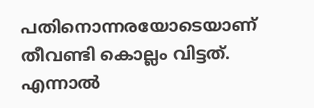പതിനൊന്നരയോടെയാണ് തീവണ്ടി കൊല്ലം വിട്ടത്. എന്നാൽ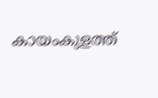കായംകുളത്ത്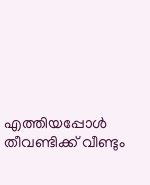എത്തിയപ്പോൾ തീവണ്ടിക്ക് വീണ്ടും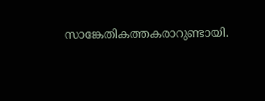സാങ്കേതികത്തകരാറുണ്ടായി.